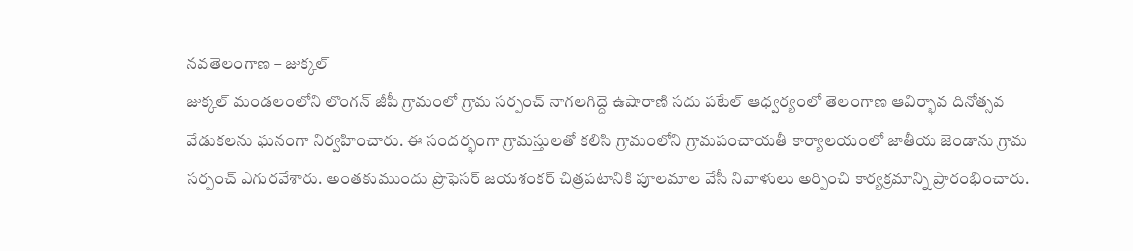నవతెలంగాణ – జుక్కల్
జుక్కల్ మండలంలోని లొంగన్ జీపీ గ్రామంలో గ్రామ సర్పంచ్ నాగలగిద్దె ఉషారాణి సదు పటేల్ ఆధ్వర్యంలో తెలంగాణ ఆవిర్భావ దినోత్సవ వేడుకలను ఘనంగా నిర్వహించారు. ఈ సందర్భంగా గ్రామస్తులతో కలిసి గ్రామంలోని గ్రామపంచాయతీ కార్యాలయంలో జాతీయ జెండాను గ్రామ సర్పంచ్ ఎగురవేశారు. అంతకుముందు ప్రొఫెసర్ జయశంకర్ చిత్రపటానికి పూలమాల వేసీ నివాళులు అర్పించి కార్యక్రమాన్ని ప్రారంభించారు.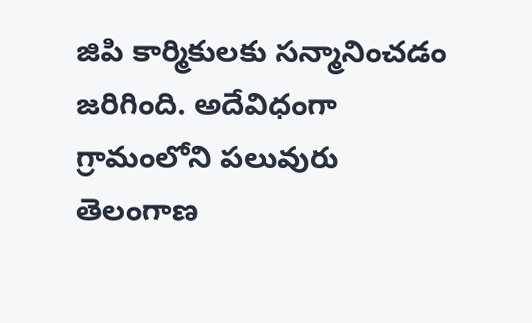జిపి కార్మికులకు సన్మానించడం జరిగింది. అదేవిధంగా గ్రామంలోని పలువురు తెలంగాణ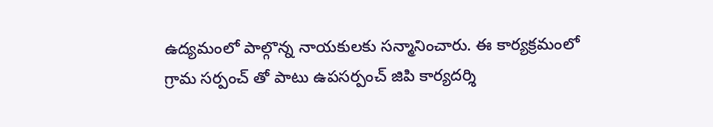ఉద్యమంలో పాల్గొన్న నాయకులకు సన్మానించారు. ఈ కార్యక్రమంలో గ్రామ సర్పంచ్ తో పాటు ఉపసర్పంచ్ జిపి కార్యదర్శి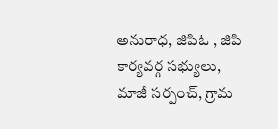అనురాధ, జిపిఓ , జిపి కార్యవర్గ సభ్యులు, మాజీ సర్పంచ్, గ్రామ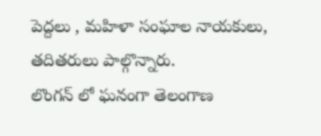పెద్దలు , మహిళా సంఘాల నాయకులు, తదితరులు పాల్గొన్నారు.
లొంగన్ లో ఘనంగా తెలంగాణ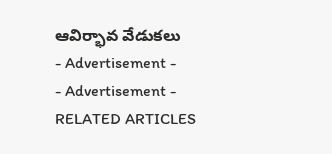ఆవిర్భావ వేడుకలు
- Advertisement -
- Advertisement -
RELATED ARTICLES